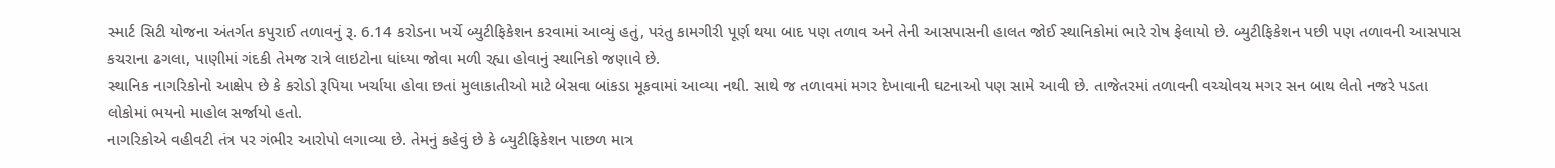સ્માર્ટ સિટી યોજના અંતર્ગત કપુરાઈ તળાવનું રૂ. 6.14 કરોડના ખર્ચે બ્યુટીફિકેશન કરવામાં આવ્યું હતું, પરંતુ કામગીરી પૂર્ણ થયા બાદ પણ તળાવ અને તેની આસપાસની હાલત જોઈ સ્થાનિકોમાં ભારે રોષ ફેલાયો છે. બ્યુટીફિકેશન પછી પણ તળાવની આસપાસ કચરાના ઢગલા, પાણીમાં ગંદકી તેમજ રાત્રે લાઇટોના ધાંધ્યા જોવા મળી રહ્યા હોવાનું સ્થાનિકો જણાવે છે.
સ્થાનિક નાગરિકોનો આક્ષેપ છે કે કરોડો રૂપિયા ખર્ચાયા હોવા છતાં મુલાકાતીઓ માટે બેસવા બાંકડા મૂકવામાં આવ્યા નથી. સાથે જ તળાવમાં મગર દેખાવાની ઘટનાઓ પણ સામે આવી છે. તાજેતરમાં તળાવની વચ્ચોવચ મગર સન બાથ લેતો નજરે પડતા લોકોમાં ભયનો માહોલ સર્જાયો હતો.
નાગરિકોએ વહીવટી તંત્ર પર ગંભીર આરોપો લગાવ્યા છે. તેમનું કહેવું છે કે બ્યુટીફિકેશન પાછળ માત્ર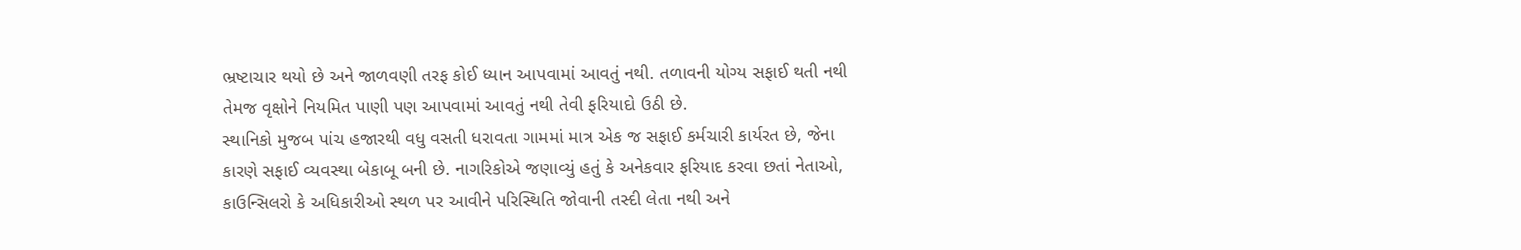ભ્રષ્ટાચાર થયો છે અને જાળવણી તરફ કોઈ ધ્યાન આપવામાં આવતું નથી. તળાવની યોગ્ય સફાઈ થતી નથી તેમજ વૃક્ષોને નિયમિત પાણી પણ આપવામાં આવતું નથી તેવી ફરિયાદો ઉઠી છે.
સ્થાનિકો મુજબ પાંચ હજારથી વધુ વસતી ધરાવતા ગામમાં માત્ર એક જ સફાઈ કર્મચારી કાર્યરત છે, જેના કારણે સફાઈ વ્યવસ્થા બેકાબૂ બની છે. નાગરિકોએ જણાવ્યું હતું કે અનેકવાર ફરિયાદ કરવા છતાં નેતાઓ, કાઉન્સિલરો કે અધિકારીઓ સ્થળ પર આવીને પરિસ્થિતિ જોવાની તસ્દી લેતા નથી અને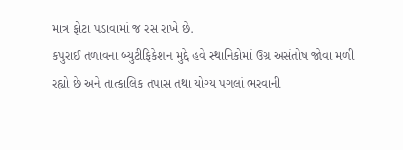માત્ર ફોટા પડાવામાં જ રસ રાખે છે.
કપુરાઈ તળાવના બ્યુટીફિકેશન મુદ્દે હવે સ્થાનિકોમાં ઉગ્ર અસંતોષ જોવા મળી રહ્યો છે અને તાત્કાલિક તપાસ તથા યોગ્ય પગલાં ભરવાની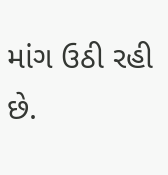માંગ ઉઠી રહી છે.